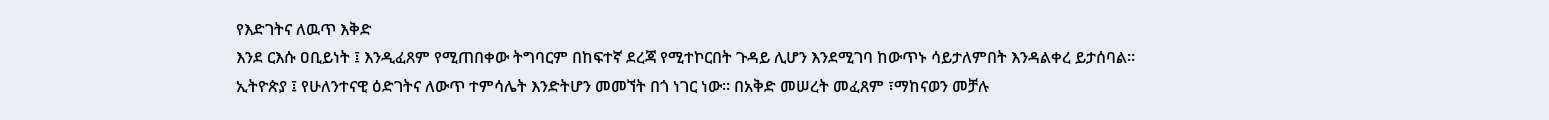የእድገትና ለዉጥ እቅድ
እንደ ርእሱ ዐቢይነት ፤ እንዲፈጸም የሚጠበቀው ትግባርም በከፍተኛ ደረጃ የሚተኮርበት ጉዳይ ሊሆን እንደሚገባ ከውጥኑ ሳይታለምበት እንዳልቀረ ይታሰባል። ኢትዮጵያ ፤ የሁለንተናዊ ዕድገትና ለውጥ ተምሳሌት እንድትሆን መመኘት በጎ ነገር ነው። በአቅድ መሠረት መፈጸም ፣ማከናወን መቻሉ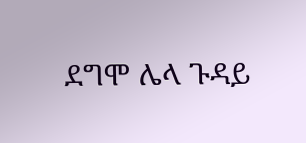ደግሞ ሌላ ጉዳይ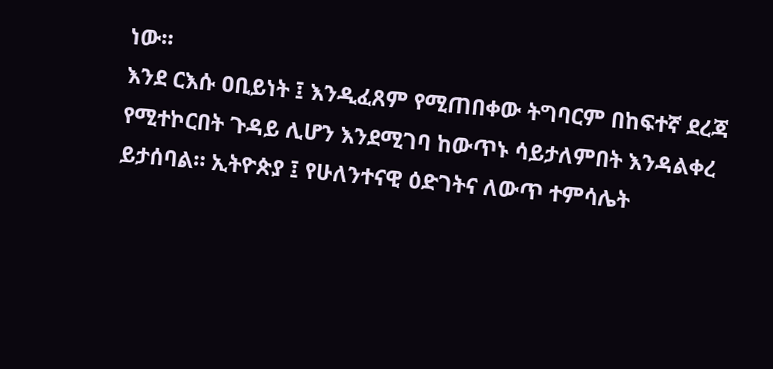ነው።
እንደ ርእሱ ዐቢይነት ፤ እንዲፈጸም የሚጠበቀው ትግባርም በከፍተኛ ደረጃ የሚተኮርበት ጉዳይ ሊሆን እንደሚገባ ከውጥኑ ሳይታለምበት እንዳልቀረ ይታሰባል። ኢትዮጵያ ፤ የሁለንተናዊ ዕድገትና ለውጥ ተምሳሌት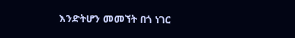እንድትሆን መመኘት በጎ ነገር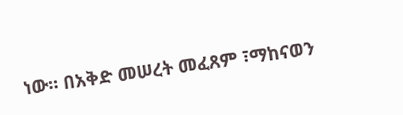ነው። በአቅድ መሠረት መፈጸም ፣ማከናወን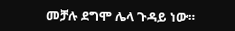መቻሉ ደግሞ ሌላ ጉዳይ ነው።